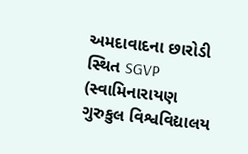અમદાવાદના છારોડી સ્થિત SGVP (સ્વામિનારાયણ ગુરુકુલ વિશ્વવિદ્યાલય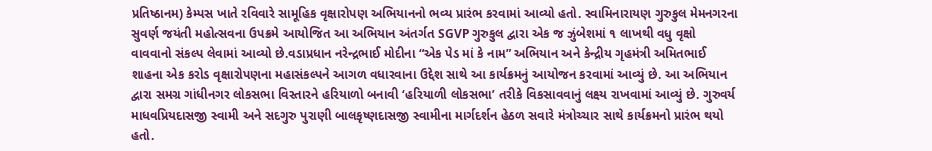પ્રતિષ્ઠાનમ) કેમ્પસ ખાતે રવિવારે સામૂહિક વૃક્ષારોપણ અભિયાનનો ભવ્ય પ્રારંભ કરવામાં આવ્યો હતો. સ્વામિનારાયણ ગુરુકુલ મેમનગરના સુવર્ણ જયંતી મહોત્સવના ઉપક્રમે આયોજિત આ અભિયાન અંતર્ગત SGVP ગુરુકુલ દ્વારા એક જ ઝુંબેશમાં ૧ લાખથી વધુ વૃક્ષો વાવવાનો સંકલ્પ લેવામાં આવ્યો છે.વડાપ્રધાન નરેન્દ્રભાઈ મોદીના “એક પેડ માં કે નામ” અભિયાન અને કેન્દ્રીય ગૃહમંત્રી અમિતભાઈ શાહના એક કરોડ વૃક્ષારોપણના મહાસંકલ્પને આગળ વધારવાના ઉદ્દેશ સાથે આ કાર્યક્રમનું આયોજન કરવામાં આવ્યું છે. આ અભિયાન દ્વારા સમગ્ર ગાંધીનગર લોકસભા વિસ્તારને હરિયાળો બનાવી ‘હરિયાળી લોકસભા’ તરીકે વિકસાવવાનું લક્ષ્ય રાખવામાં આવ્યું છે. ગુરુવર્ય માધવપ્રિયદાસજી સ્વામી અને સદગુરુ પુરાણી બાલકૃષ્ણદાસજી સ્વામીના માર્ગદર્શન હેઠળ સવારે મંત્રોચ્ચાર સાથે કાર્યક્રમનો પ્રારંભ થયો હતો.